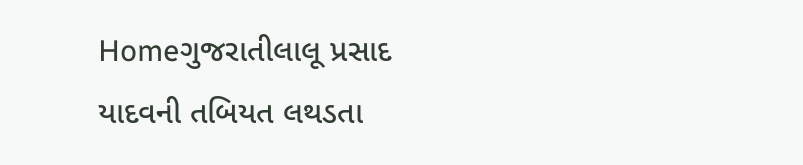Homeગુજરાતીલાલૂ પ્રસાદ યાદવની તબિયત લથડતા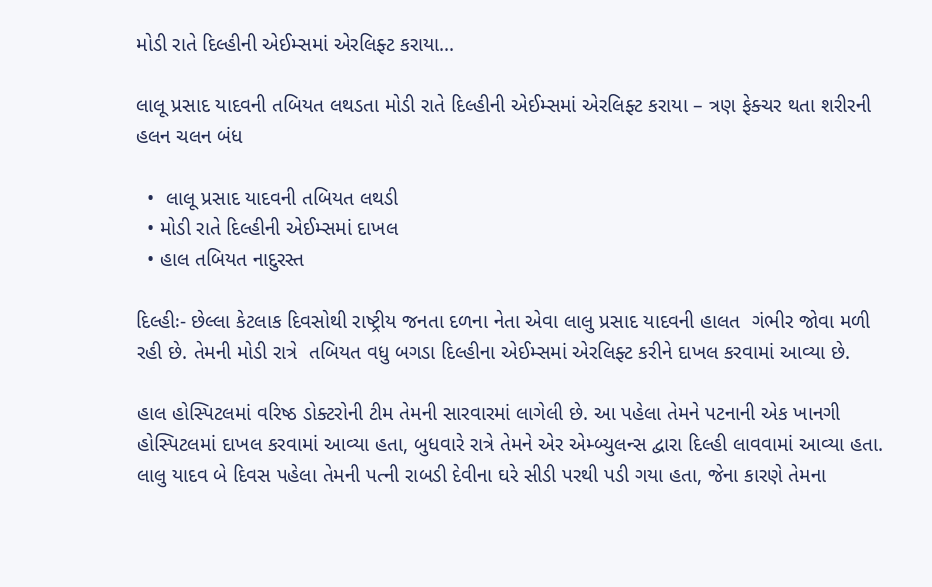મોડી રાતે દિલ્હીની એઈમ્સમાં એરલિફ્ટ કરાયા...

લાલૂ પ્રસાદ યાદવની તબિયત લથડતા મોડી રાતે દિલ્હીની એઈમ્સમાં એરલિફ્ટ કરાયા – ત્રણ ફેક્ચર થતા શરીરની હલન ચલન બંધ

  •  લાલૂ પ્રસાદ યાદવની તબિયત લથડી
  • મોડી રાતે દિલ્હીની એઈમ્સમાં દાખલ
  • હાલ તબિયત નાદુરસ્ત

દિલ્હીઃ- છેલ્લા કેટલાક દિવસોથી રાષ્ટ્રીય જનતા દળના નેતા એવા લાલુ પ્રસાદ યાદવની હાલત  ગંભીર જોવા મળી રહી છે. તેમની મોડી રાત્રે  તબિયત વધુ બગડા દિલ્હીના એઈમ્સમાં એરલિફ્ટ કરીને દાખલ કરવામાં આવ્યા છે.

હાલ હોસ્પિટલમાં વરિષ્ઠ ડોક્ટરોની ટીમ તેમની સારવારમાં લાગેલી છે. આ પહેલા તેમને પટનાની એક ખાનગી હોસ્પિટલમાં દાખલ કરવામાં આવ્યા હતા, બુધવારે રાત્રે તેમને એર એમ્બ્યુલન્સ દ્વારા દિલ્હી લાવવામાં આવ્યા હતા. લાલુ યાદવ બે દિવસ પહેલા તેમની પત્ની રાબડી દેવીના ઘરે સીડી પરથી પડી ગયા હતા, જેના કારણે તેમના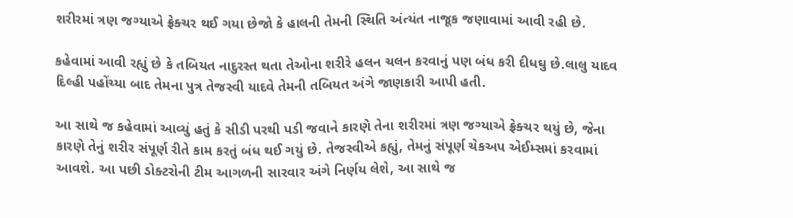શરીરમાં ત્રણ જગ્યાએ ફ્રેક્ચર થઈ ગયા છેજો કે હાલની તેમની સ્થિતિ અંત્યંત નાજૂક જણાવામાં આવી રહી છે.

કહેવામાં આવી રહ્યું છે કે તબિયત નાદુરસ્ત થતા તેઓના શરીરે હલન ચલન કરવાનું પણ બંધ કરી દીધઘુ છે.લાલુ યાદવ દિલ્હી પહોંચ્યા બાદ તેમના પુત્ર તેજસ્વી યાદવે તેમની તબિયત અંગે જાણકારી આપી હતી.

આ સાથે જ કહેવામાં આવ્યું હતું કે સીડી પરથી પડી જવાને કારણે તેના શરીરમાં ત્રણ જગ્યાએ ફ્રેક્ચર થયું છે, જેના કારણે તેનું શરીર સંપૂર્ણ રીતે કામ કરતું બંધ થઈ ગયું છે. તેજસ્વીએ કહ્યું, તેમનું સંપૂર્ણ ચેકઅપ એઈમ્સમાં કરવામાં આવશે. આ પછી ડોક્ટરોની ટીમ આગળની સારવાર અંગે નિર્ણય લેશે, આ સાથે જ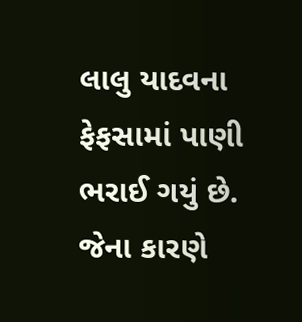લાલુ યાદવના ફેફસામાં પાણી ભરાઈ ગયું છે. જેના કારણે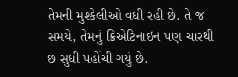તેમની મુશ્કેલીઓ વધી રહી છે. તે જ સમયે, તેમનું ક્રિએટિનાઇન પણ ચારથી છ સુધી પહોંચી ગયું છે.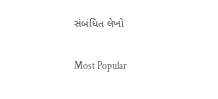સંબંધિત લેખો

Most Popular